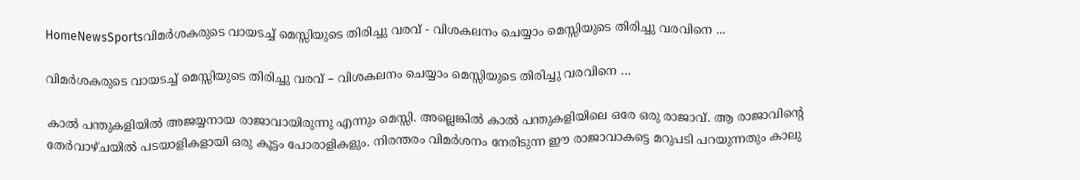HomeNewsSportsവിമര്‍ശകരുടെ വായടച്ച് മെസ്സിയുടെ തിരിച്ചു വരവ് - വിശകലനം ചെയ്യാം മെസ്സിയുടെ തിരിച്ചു വരവിനെ ...

വിമര്‍ശകരുടെ വായടച്ച് മെസ്സിയുടെ തിരിച്ചു വരവ് – വിശകലനം ചെയ്യാം മെസ്സിയുടെ തിരിച്ചു വരവിനെ …

കാല്‍ പന്തുകളിയില്‍ അജയ്യനായ രാജാവായിരുന്നു എന്നും മെസ്സി. അല്ലെങ്കില്‍ കാല്‍ പന്തുകളിയിലെ ഒരേ ഒരു രാജാവ്. ആ രാജാവിന്റെ തേര്‍വാഴ്ചയില്‍ പടയാളികളായി ഒരു കൂട്ടം പോരാളികളും. നിരന്തരം വിമര്‍ശനം നേരിടുന്ന ഈ രാജാവാകട്ടെ മറുപടി പറയുന്നതും കാലു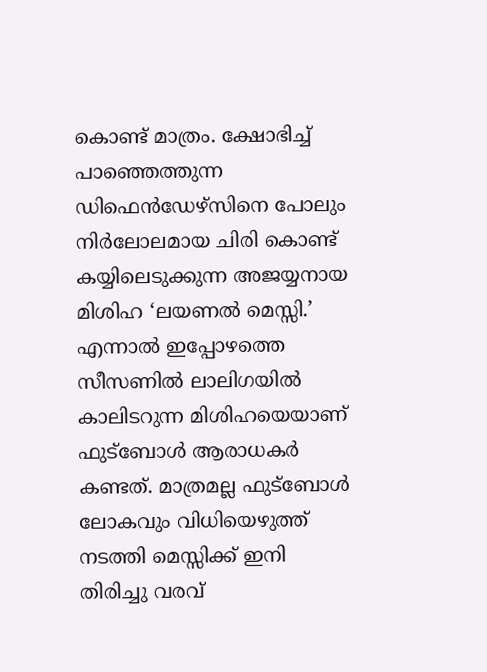കൊണ്ട് മാത്രം. ക്ഷോഭിച്ച് പാഞ്ഞെത്തുന്ന ഡിഫെന്‍ഡേഴ്‌സിനെ പോലും നിര്‍ലോലമായ ചിരി കൊണ്ട് കയ്യിലെടുക്കുന്ന അജയ്യനായ മിശിഹ ‘ലയണല്‍ മെസ്സി.’ എന്നാല്‍ ഇപ്പോഴത്തെ സീസണില്‍ ലാലിഗയില്‍ കാലിടറുന്ന മിശിഹയെയാണ് ഫുട്‌ബോള്‍ ആരാധകര്‍ കണ്ടത്. മാത്രമല്ല ഫുട്‌ബോള്‍ ലോകവും വിധിയെഴുത്ത് നടത്തി മെസ്സിക്ക് ഇനി തിരിച്ചു വരവ്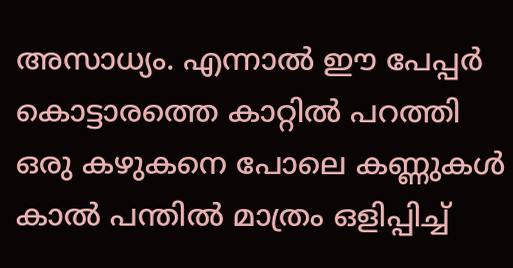അസാധ്യം. എന്നാല്‍ ഈ പേപ്പര്‍ കൊട്ടാരത്തെ കാറ്റില്‍ പറത്തി ഒരു കഴുകനെ പോലെ കണ്ണുകള്‍ കാല്‍ പന്തില്‍ മാത്രം ഒളിപ്പിച്ച്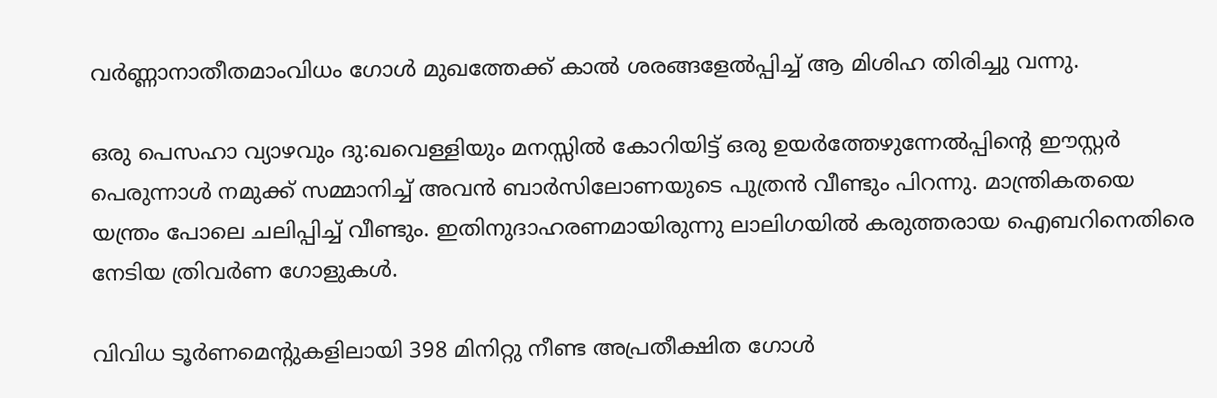വര്‍ണ്ണാനാതീതമാംവിധം ഗോള്‍ മുഖത്തേക്ക് കാല്‍ ശരങ്ങളേല്‍പ്പിച്ച് ആ മിശിഹ തിരിച്ചു വന്നു.

ഒരു പെസഹാ വ്യാഴവും ദു:ഖവെള്ളിയും മനസ്സില്‍ കോറിയിട്ട് ഒരു ഉയര്‍ത്തേഴുന്നേല്‍പ്പിന്റെ ഈസ്റ്റര്‍ പെരുന്നാള്‍ നമുക്ക് സമ്മാനിച്ച് അവന്‍ ബാര്‍സിലോണയുടെ പുത്രന്‍ വീണ്ടും പിറന്നു. മാന്ത്രികതയെ യന്ത്രം പോലെ ചലിപ്പിച്ച് വീണ്ടും. ഇതിനുദാഹരണമായിരുന്നു ലാലിഗയില്‍ കരുത്തരായ ഐബറിനെതിരെ നേടിയ ത്രിവര്‍ണ ഗോളുകള്‍.

വിവിധ ടൂര്‍ണമെന്റുകളിലായി 398 മിനിറ്റു നീണ്ട അപ്രതീക്ഷിത ഗോള്‍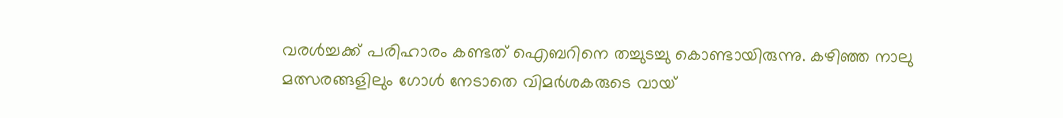വരള്‍ച്ചക്ക് പരിഹാരം കണ്ടത് ഐബറിനെ തച്ചുടച്ചു കൊണ്ടായിരുന്നു. കഴിഞ്ഞ നാലു മത്സരങ്ങളിലും ഗോള്‍ നേടാതെ വിമര്‍ശകരുടെ വായ്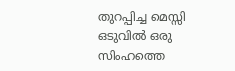തുറപ്പിച്ച മെസ്സി ഒടുവില്‍ ഒരു സിംഹത്തെ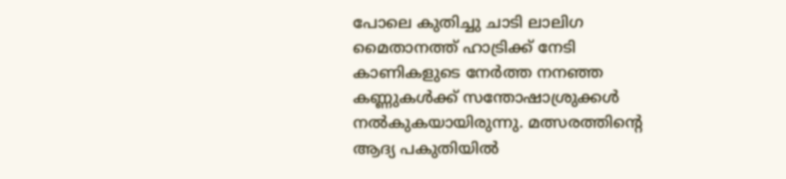പോലെ കുതിച്ചു ചാടി ലാലിഗ മൈതാനത്ത് ഹാട്രിക്ക് നേടി കാണികളുടെ നേര്‍ത്ത നനഞ്ഞ കണ്ണുകള്‍ക്ക് സന്തോഷാശ്രുക്കള്‍ നല്‍കുകയായിരുന്നു. മത്സരത്തിന്റെ ആദ്യ പകുതിയില്‍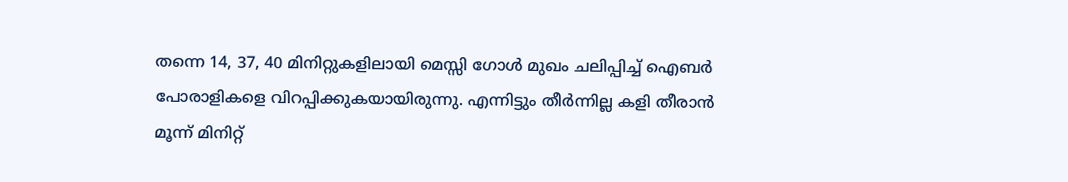തന്നെ 14, 37, 40 മിനിറ്റുകളിലായി മെസ്സി ഗോള്‍ മുഖം ചലിപ്പിച്ച് ഐബര്‍ പോരാളികളെ വിറപ്പിക്കുകയായിരുന്നു. എന്നിട്ടും തീര്‍ന്നില്ല കളി തീരാന്‍ മൂന്ന് മിനിറ്റ്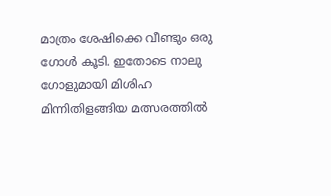മാത്രം ശേഷിക്കെ വീണ്ടും ഒരു ഗോള്‍ കൂടി. ഇതോടെ നാലു ഗോളുമായി മിശിഹ മിന്നിതിളങ്ങിയ മത്സരത്തില്‍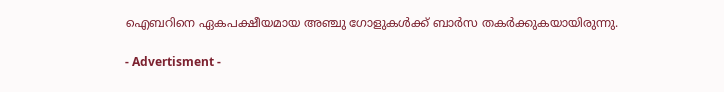ഐബറിനെ ഏകപക്ഷീയമായ അഞ്ചു ഗോളുകള്‍ക്ക് ബാര്‍സ തകര്‍ക്കുകയായിരുന്നു.

- Advertisment -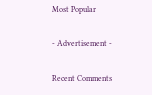Most Popular

- Advertisement -

Recent Comments